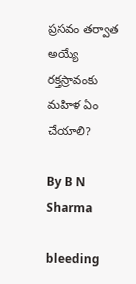ప్రసవం తర్వాత అయ్యే రక్తస్రావంకు మహిళ ఏం చేయాలి?

By B N Sharma

bleeding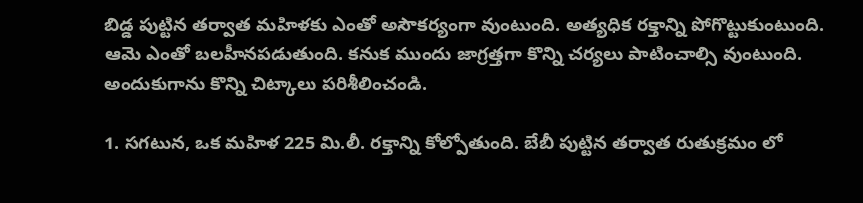బిడ్డ పుట్టిన తర్వాత మహిళకు ఎంతో అసౌకర్యంగా వుంటుంది. అత్యధిక రక్తాన్ని పోగొట్టుకుంటుంది. ఆమె ఎంతో బలహీనపడుతుంది. కనుక ముందు జాగ్రత్తగా కొన్ని చర్యలు పాటించాల్సి వుంటుంది. అందుకుగాను కొన్ని చిట్కాలు పరిశీలించండి.

1. సగటున, ఒక మహిళ 225 మి.లీ. రక్తాన్ని కోల్పోతుంది. బేబీ పుట్టిన తర్వాత రుతుక్రమం లో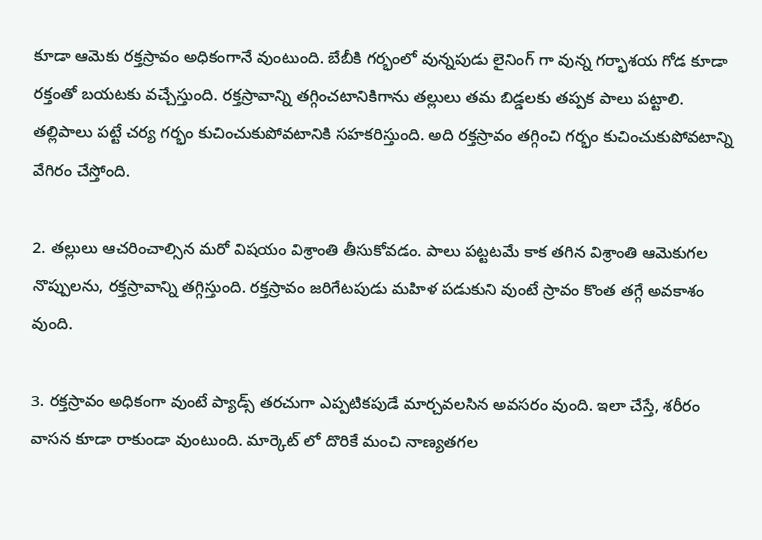కూడా ఆమెకు రక్తస్రావం అధికంగానే వుంటుంది. బేబీకి గర్భంలో వున్నపుడు లైనింగ్ గా వున్న గర్భాశయ గోడ కూడా రక్తంతో బయటకు వచ్చేస్తుంది. రక్తస్రావాన్ని తగ్గించటానికిగాను తల్లులు తమ బిడ్డలకు తప్పక పాలు పట్టాలి. తల్లిపాలు పట్టే చర్య గర్భం కుచించుకుపోవటానికి సహకరిస్తుంది. అది రక్తస్రావం తగ్గించి గర్భం కుచించుకుపోవటాన్ని వేగిరం చేస్తోంది.

2. తల్లులు ఆచరించాల్సిన మరో విషయం విశ్రాంతి తీసుకోవడం. పాలు పట్టటమే కాక తగిన విశ్రాంతి ఆమెకుగల నొప్పులను, రక్తస్రావాన్ని తగ్గిస్తుంది. రక్తస్రావం జరిగేటపుడు మహిళ పడుకుని వుంటే స్రావం కొంత తగ్గే అవకాశం వుంది.

3. రక్తస్రావం అధికంగా వుంటే ప్యాడ్స్ తరచుగా ఎప్పటికపుడే మార్చవలసిన అవసరం వుంది. ఇలా చేస్తే, శరీరం వాసన కూడా రాకుండా వుంటుంది. మార్కెట్ లో దొరికే మంచి నాణ్యతగల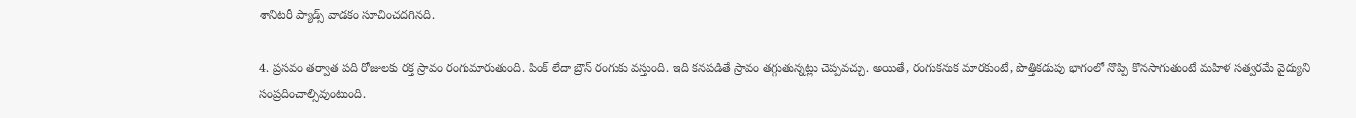శానిటరీ ప్యాడ్స్ వాడకం సూచించదగినది.

4. ప్రసవం తర్వాత పది రోజులకు రక్త స్రావం రంగుమారుతుంది. పింక్ లేదా బ్రౌన్ రంగుకు వస్తుంది. ఇది కనపడితే స్రావం తగ్గుతున్నట్లు చెప్పవచ్చు. అయితే, రంగుకనుక మారకుంటే, పొత్తికడుపు భాగంలో నొప్పి కొనసాగుతుంటే మహిళ సత్వరమే వైద్యుని సంప్రదించాల్సివుంటుంది.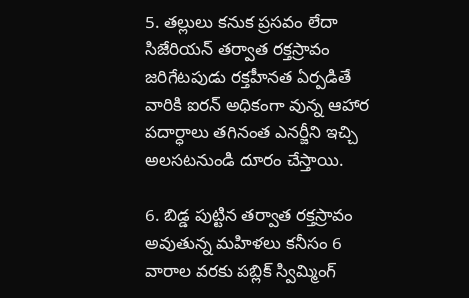5. తల్లులు కనుక ప్రసవం లేదా సిజేరియన్ తర్వాత రక్తస్రావం జరిగేటపుడు రక్తహీనత ఏర్పడితే వారికి ఐరన్ అధికంగా వున్న ఆహార పదార్ధాలు తగినంత ఎనర్జీని ఇచ్చి అలసటనుండి దూరం చేస్తాయి.

6. బిడ్డ పుట్టిన తర్వాత రక్తస్రావం అవుతున్న మహిళలు కనీసం 6 వారాల వరకు పబ్లిక్ స్విమ్మింగ్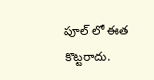పూల్ లో ఈత కొట్టరాదు.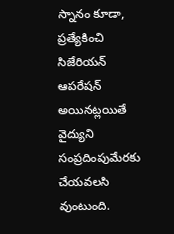స్నానం కూడా, ప్రత్యేకించి సిజేరియన్ ఆపరేషన్ అయినట్లయితే వైద్యుని సంప్రదింపుమేరకు చేయవలసి వుంటుంది.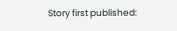Story first published: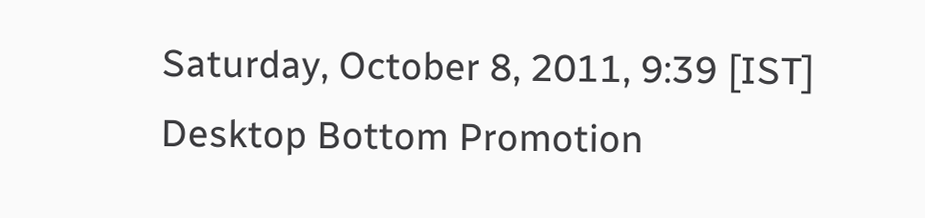Saturday, October 8, 2011, 9:39 [IST]
Desktop Bottom Promotion